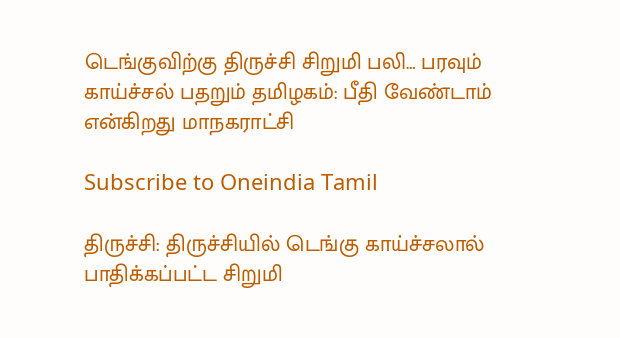டெங்குவிற்கு திருச்சி சிறுமி பலி… பரவும் காய்ச்சல் பதறும் தமிழகம்: பீதி வேண்டாம் என்கிறது மாநகராட்சி

Subscribe to Oneindia Tamil

திருச்சி: திருச்சியில் டெங்கு காய்ச்சலால் பாதிக்கப்பட்ட சிறுமி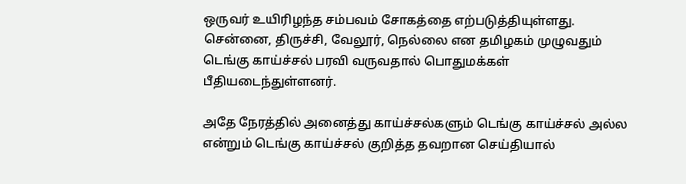ஒருவர் உயிரிழந்த சம்பவம் சோகத்தை எற்படுத்தியுள்ளது. சென்னை, திருச்சி, வேலூர், நெல்லை என தமிழகம் முழுவதும் டெங்கு காய்ச்சல் பரவி வருவதால் பொதுமக்கள் பீதியடைந்துள்ளனர்.

அதே நேரத்தில் அனைத்து காய்ச்சல்களும் டெங்கு காய்ச்சல் அல்ல என்றும் டெங்கு காய்ச்சல் குறித்த தவறான செய்தியால்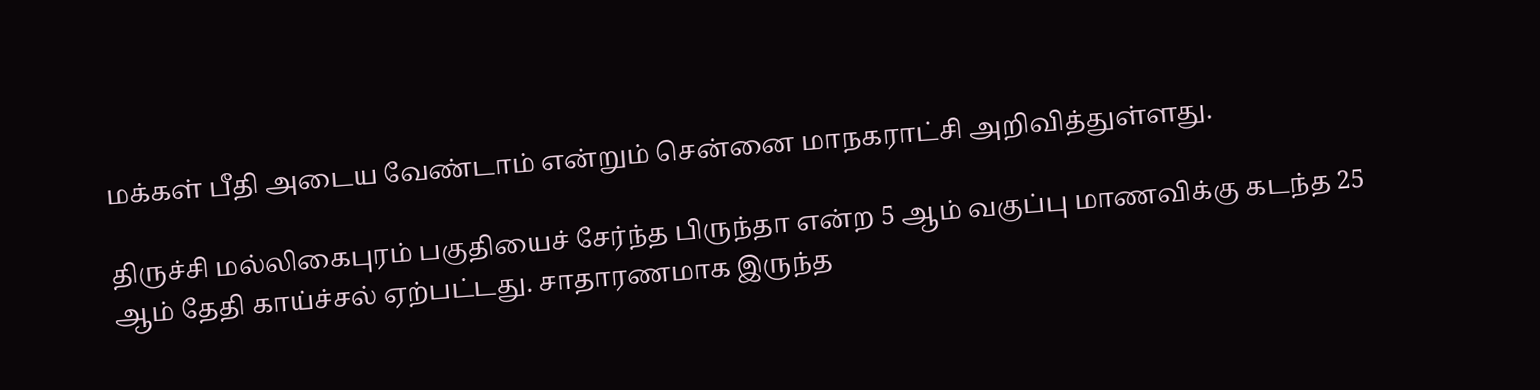மக்கள் பீதி அடைய வேண்டாம் என்றும் சென்னை மாநகராட்சி அறிவித்துள்ளது.

திருச்சி மல்லிகைபுரம் பகுதியைச் சேர்ந்த பிருந்தா என்ற 5 ஆம் வகுப்பு மாணவிக்கு கடந்த 25 ஆம் தேதி காய்ச்சல் ஏற்பட்டது. சாதாரணமாக இருந்த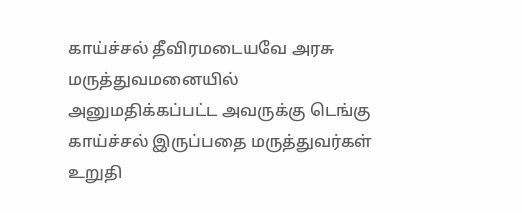காய்ச்சல் தீவிரமடையவே அரசு மருத்துவமனையில் அனுமதிக்கப்பட்ட அவருக்கு டெங்கு காய்ச்சல் இருப்பதை மருத்துவர்கள் உறுதி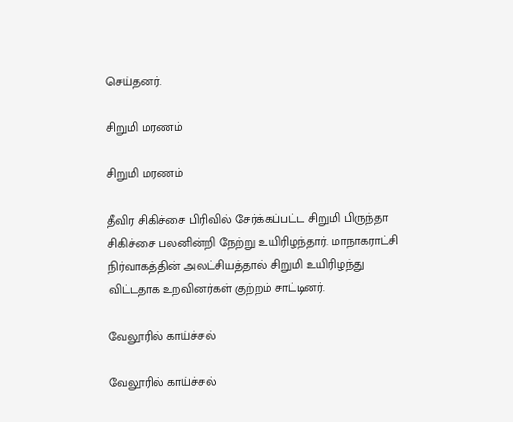செய்தனர்.

சிறுமி மரணம்

சிறுமி மரணம்

தீவிர சிகிச்சை பிரிவில் சேர்க்கப்பட்ட சிறுமி பிருந்தா சிகிச்சை பலனின்றி நேற்று உயிரிழந்தார். மாநாகராட்சி நிர்வாகத்தின் அலட்சியத்தால் சிறுமி உயிரிழந்து விட்டதாக உறவினர்கள் குற்றம் சாட்டினர்.

வேலூரில் காய்ச்சல்

வேலூரில் காய்ச்சல்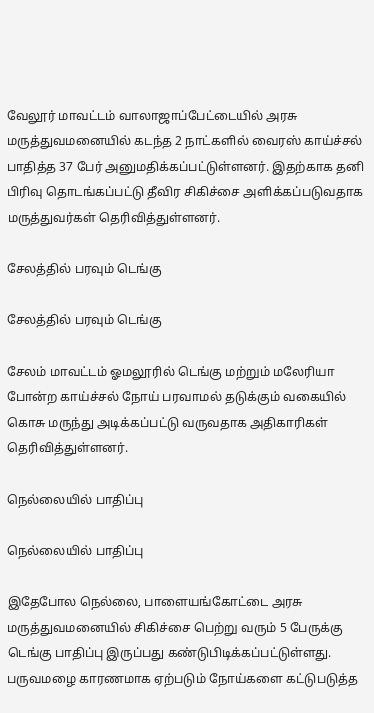வேலூர் மாவட்டம் வாலாஜாப்பேட்டையில் அரசு மருத்துவமனையில் கடந்த 2 நாட்களில் வைரஸ் காய்ச்சல் பாதித்த 37 பேர் அனுமதிக்கப்பட்டுள்ளனர். இதற்காக தனி பிரிவு தொடங்கப்பட்டு தீவிர சிகிச்சை அளிக்கப்படுவதாக மருத்துவர்கள் தெரிவித்துள்ளனர்.

சேலத்தில் பரவும் டெங்கு

சேலத்தில் பரவும் டெங்கு

சேலம் மாவட்டம் ஓமலூரில் டெங்கு மற்றும் மலேரியா போன்ற காய்ச்சல் நோய் பரவாமல் தடுக்கும் வகையில் கொசு மருந்து அடிக்கப்பட்டு வருவதாக அதிகாரிகள் தெரிவித்துள்ளனர்.

நெல்லையில் பாதிப்பு

நெல்லையில் பாதிப்பு

இதேபோல நெல்லை, பாளையங்கோட்டை அரசு மருத்துவமனையில் சிகிச்சை பெற்று வரும் 5 பேருக்கு டெங்கு பாதிப்பு இருப்பது கண்டுபிடிக்கப்பட்டுள்ளது. பருவமழை காரணமாக ஏற்படும் நோய்களை கட்டுபடுத்த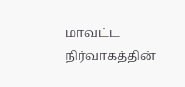மாவட்ட நிர்வாகத்தின்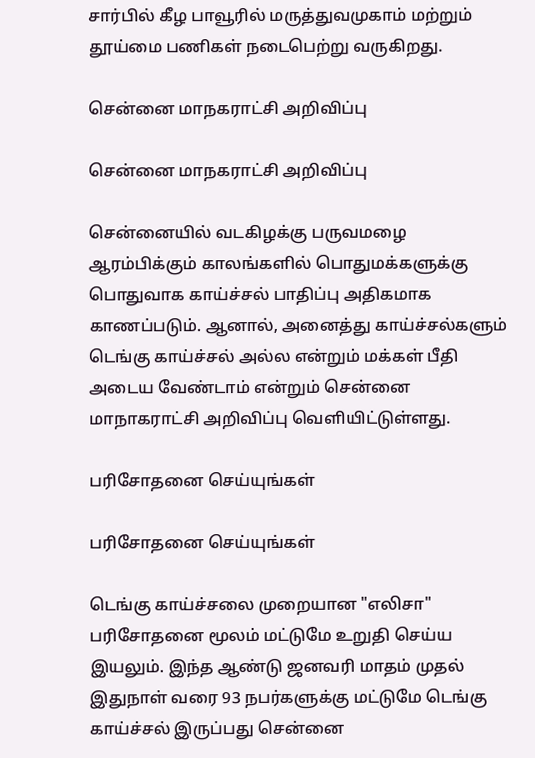சார்பில் கீழ பாவூரில் மருத்துவமுகாம் மற்றும் தூய்மை பணிகள் நடைபெற்று வருகிறது.

சென்னை மாநகராட்சி அறிவிப்பு

சென்னை மாநகராட்சி அறிவிப்பு

சென்னையில் வடகிழக்கு பருவமழை ஆரம்பிக்கும் காலங்களில் பொதுமக்களுக்கு பொதுவாக காய்ச்சல் பாதிப்பு அதிகமாக காணப்படும். ஆனால், அனைத்து காய்ச்சல்களும் டெங்கு காய்ச்சல் அல்ல என்றும் மக்கள் பீதி அடைய வேண்டாம் என்றும் சென்னை மாநாகராட்சி அறிவிப்பு வெளியிட்டுள்ளது.

பரிசோதனை செய்யுங்கள்

பரிசோதனை செய்யுங்கள்

டெங்கு காய்ச்சலை முறையான "எலிசா" பரிசோதனை மூலம் மட்டுமே உறுதி செய்ய இயலும். இந்த ஆண்டு ஜனவரி மாதம் முதல் இதுநாள் வரை 93 நபர்களுக்கு மட்டுமே டெங்கு காய்ச்சல் இருப்பது சென்னை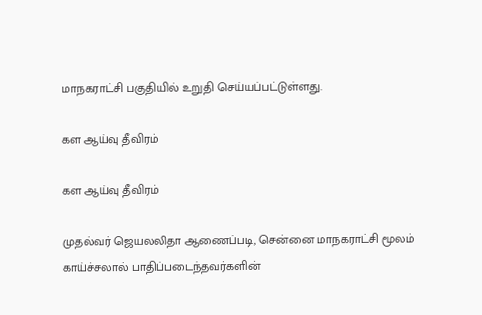மாநகராட்சி பகுதியில் உறுதி செய்யப்பட்டுள்ளது.

கள ஆய்வு தீவிரம்

கள ஆய்வு தீவிரம்

முதல்வர் ஜெயலலிதா ஆணைப்படி, சென்னை மாநகராட்சி மூலம் காய்ச்சலால் பாதிப்படைந்தவர்களின்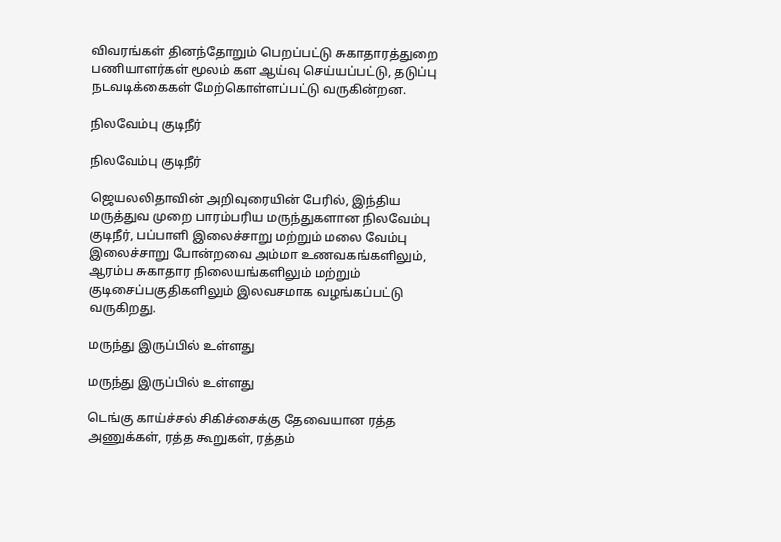விவரங்கள் தினந்தோறும் பெறப்பட்டு சுகாதாரத்துறை பணியாளர்கள் மூலம் கள ஆய்வு செய்யப்பட்டு, தடுப்பு நடவடிக்கைகள் மேற்கொள்ளப்பட்டு வருகின்றன.

நிலவேம்பு குடிநீர்

நிலவேம்பு குடிநீர்

ஜெயலலிதாவின் அறிவுரையின் பேரில், இந்திய மருத்துவ முறை பாரம்பரிய மருந்துகளான நிலவேம்பு குடிநீர், பப்பாளி இலைச்சாறு மற்றும் மலை வேம்பு இலைச்சாறு போன்றவை அம்மா உணவகங்களிலும், ஆரம்ப சுகாதார நிலையங்களிலும் மற்றும் குடிசைப்பகுதிகளிலும் இலவசமாக வழங்கப்பட்டு வருகிறது.

மருந்து இருப்பில் உள்ளது

மருந்து இருப்பில் உள்ளது

டெங்கு காய்ச்சல் சிகிச்சைக்கு தேவையான ரத்த அணுக்கள், ரத்த கூறுகள், ரத்தம்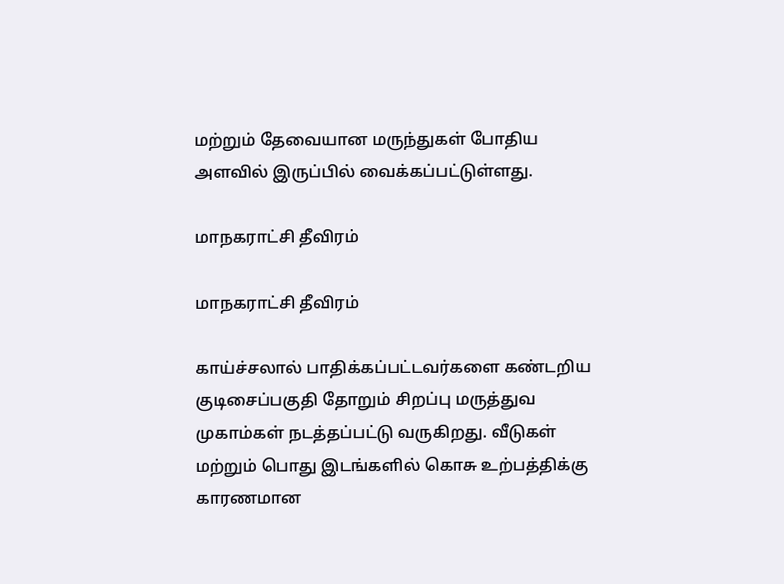மற்றும் தேவையான மருந்துகள் போதிய அளவில் இருப்பில் வைக்கப்பட்டுள்ளது.

மாநகராட்சி தீவிரம்

மாநகராட்சி தீவிரம்

காய்ச்சலால் பாதிக்கப்பட்டவர்களை கண்டறிய குடிசைப்பகுதி தோறும் சிறப்பு மருத்துவ முகாம்கள் நடத்தப்பட்டு வருகிறது. வீடுகள் மற்றும் பொது இடங்களில் கொசு உற்பத்திக்கு காரணமான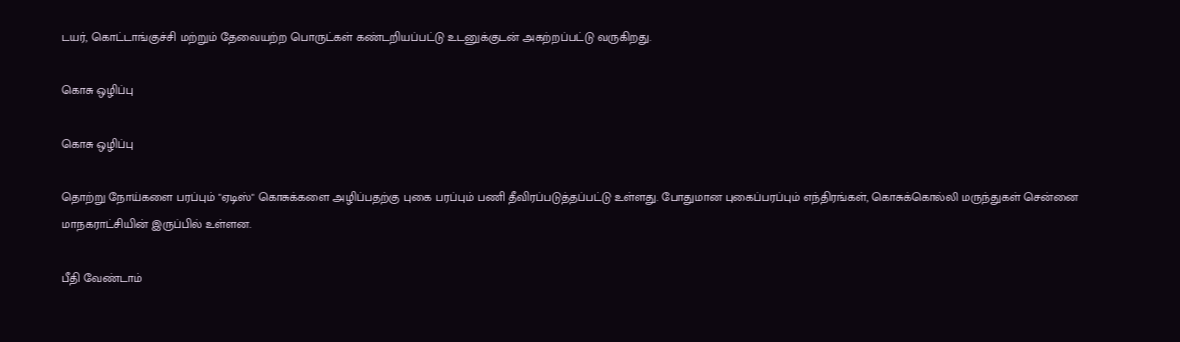டயர், கொட்டாங்குச்சி மற்றும் தேவையற்ற பொருட்கள் கண்டறியப்பட்டு உடனுக்குடன் அகற்றப்பட்டு வருகிறது.

கொசு ஒழிப்பு

கொசு ஒழிப்பு

தொற்று நோய்களை பரப்பும் "ஏடிஸ்" கொசுக்களை அழிப்பதற்கு புகை பரப்பும் பணி தீவிரப்படுத்தப்பட்டு உள்ளது. போதுமான புகைப்பரப்பும் எந்திரங்கள், கொசுக்கொல்லி மருந்துகள் சென்னை மாநகராட்சியின் இருப்பில் உள்ளன.

பீதி வேண்டாம்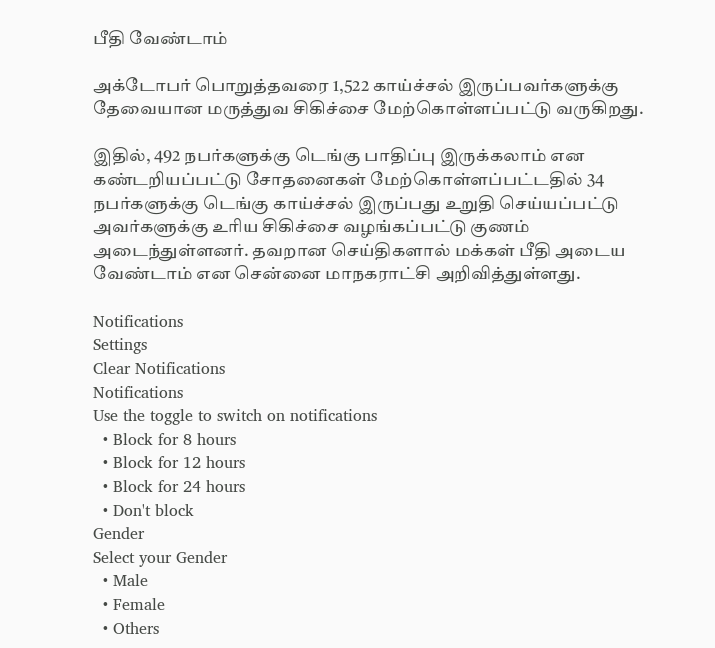பீதி வேண்டாம்

அக்டோபர் பொறுத்தவரை 1,522 காய்ச்சல் இருப்பவர்களுக்கு தேவையான மருத்துவ சிகிச்சை மேற்கொள்ளப்பட்டு வருகிறது.

இதில், 492 நபர்களுக்கு டெங்கு பாதிப்பு இருக்கலாம் என கண்டறியப்பட்டு சோதனைகள் மேற்கொள்ளப்பட்டதில் 34 நபர்களுக்கு டெங்கு காய்ச்சல் இருப்பது உறுதி செய்யப்பட்டு அவர்களுக்கு உரிய சிகிச்சை வழங்கப்பட்டு குணம் அடைந்துள்ளனர். தவறான செய்திகளால் மக்கள் பீதி அடைய வேண்டாம் என சென்னை மாநகராட்சி அறிவித்துள்ளது.

Notifications
Settings
Clear Notifications
Notifications
Use the toggle to switch on notifications
  • Block for 8 hours
  • Block for 12 hours
  • Block for 24 hours
  • Don't block
Gender
Select your Gender
  • Male
  • Female
  • Others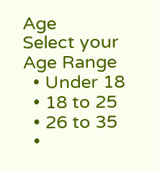Age
Select your Age Range
  • Under 18
  • 18 to 25
  • 26 to 35
  •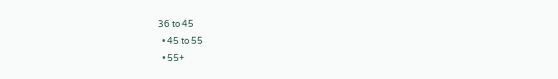36 to 45
  • 45 to 55
  • 55+